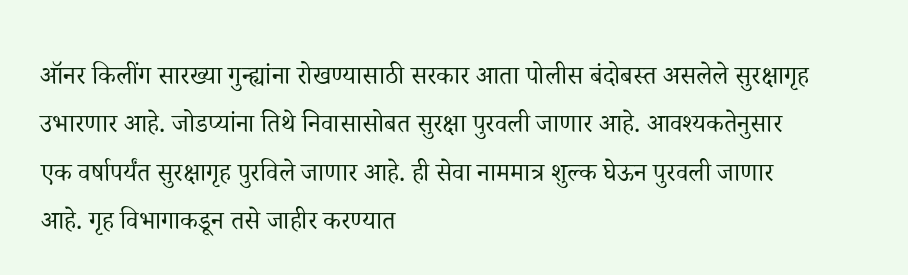ऑनर किलींग सारख्या गुन्ह्यांना रोखण्यासाठी सरकार आता पोलीस बंदोबस्त असलेले सुरक्षागृह उभारणार आहे. जोडप्यांना तिथे निवासासोबत सुरक्षा पुरवली जाणार आहे. आवश्यकतेनुसार एक वर्षापर्यंत सुरक्षागृह पुरविले जाणार आहे. ही सेवा नाममात्र शुल्क घेऊन पुरवली जाणार आहे. गृह विभागाकडून तसे जाहीर करण्यात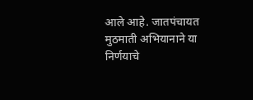आले आहे. जातपंचायत मुठमाती अभियानाने या निर्णयाचे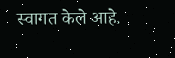स्वागत केले आहे.